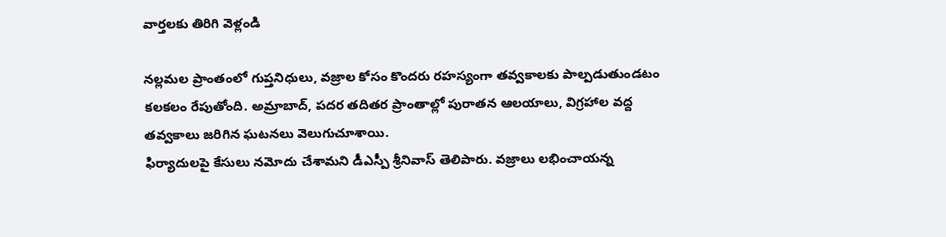వార్తలకు తిరిగి వెళ్లండి

నల్లమల ప్రాంతంలో గుప్తనిధులు, వజ్రాల కోసం కొందరు రహస్యంగా తవ్వకాలకు పాల్పడుతుండటం కలకలం రేపుతోంది. అమ్రాబాద్, పదర తదితర ప్రాంతాల్లో పురాతన ఆలయాలు, విగ్రహాల వద్ద తవ్వకాలు జరిగిన ఘటనలు వెలుగుచూశాయి.
ఫిర్యాదులపై కేసులు నమోదు చేశామని డీఎస్పీ శ్రీనివాస్ తెలిపారు. వజ్రాలు లభించాయన్న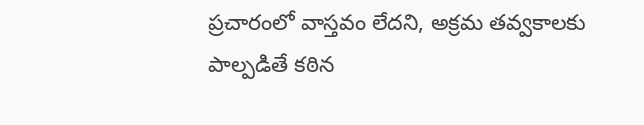ప్రచారంలో వాస్తవం లేదని, అక్రమ తవ్వకాలకు పాల్పడితే కఠిన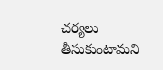చర్యలు తీసుకుంటామని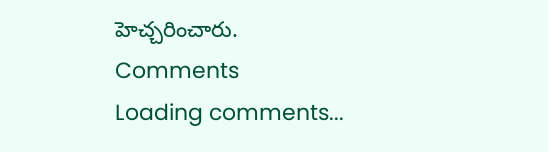హెచ్చరించారు.
Comments
Loading comments...